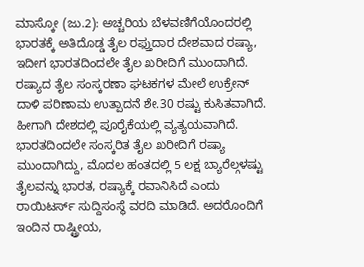ಮಾಸ್ಕೋ (ಜು.2): ಅಚ್ಚರಿಯ ಬೆಳವಣಿಗೆಯೊಂದರಲ್ಲಿ ಭಾರತಕ್ಕೆ ಅತಿದೊಡ್ಡ ತೈಲ ರಫ್ತುದಾರ ದೇಶವಾದ ರಷ್ಯಾ, ಇದೀಗ ಭಾರತದಿಂದಲೇ ತೈಲ ಖರೀದಿಗೆ ಮುಂದಾಗಿದೆ. ರಷ್ಯಾದ ತೈಲ ಸಂಸ್ಕರಣಾ ಘಟಕಗಳ ಮೇಲೆ ಉಕ್ರೇನ್ ದಾಳಿ ಪರಿಣಾಮ ಉತ್ಪಾದನೆ ಶೇ.30 ರಷ್ಟು ಕುಸಿತವಾಗಿದೆ. ಹೀಗಾಗಿ ದೇಶದಲ್ಲಿ ಪೂರೈಕೆಯಲ್ಲಿ ವ್ಯತ್ಯಯವಾಗಿದೆ. ಭಾರತದಿಂದಲೇ ಸಂಸ್ಕರಿತ ತೈಲ ಖರೀದಿಗೆ ರಷ್ಯಾ ಮುಂದಾಗಿದ್ದು, ಮೊದಲ ಹಂತದಲ್ಲಿ 5 ಲಕ್ಷ ಬ್ಯಾರೆಲ್ಗಳಷ್ಟು ತೈಲವನ್ನು ಭಾರತ, ರಷ್ಯಾಕ್ಕೆ ರವಾನಿಸಿದೆ ಎಂದು ರಾಯಿಟರ್ಸ್ ಸುದ್ದಿಸಂಸ್ಥೆ ವರದಿ ಮಾಡಿದೆ. ಅದರೊಂದಿಗೆ ಇಂದಿನ ರಾಷ್ಟ್ರೀಯ,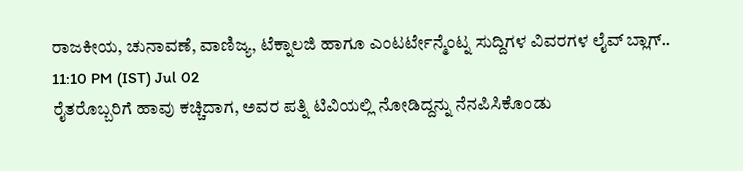ರಾಜಕೀಯ, ಚುನಾವಣೆ, ವಾಣಿಜ್ಯ, ಟೆಕ್ನಾಲಜಿ ಹಾಗೂ ಎಂಟರ್ಟೇನ್ಮೆಂಟ್ನ ಸುದ್ದಿಗಳ ವಿವರಗಳ ಲೈವ್ ಬ್ಲಾಗ್..
11:10 PM (IST) Jul 02
ರೈತರೊಬ್ಬರಿಗೆ ಹಾವು ಕಚ್ಚಿದಾಗ, ಅವರ ಪತ್ನಿ ಟಿವಿಯಲ್ಲಿ ನೋಡಿದ್ದನ್ನು ನೆನಪಿಸಿಕೊಂಡು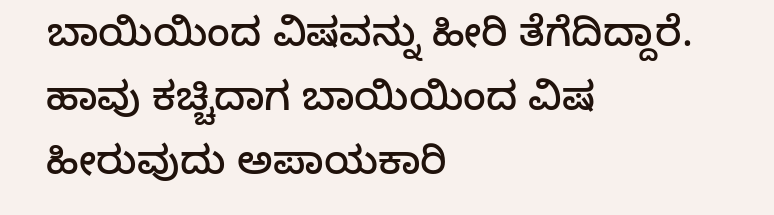ಬಾಯಿಯಿಂದ ವಿಷವನ್ನು ಹೀರಿ ತೆಗೆದಿದ್ದಾರೆ. ಹಾವು ಕಚ್ಚಿದಾಗ ಬಾಯಿಯಿಂದ ವಿಷ ಹೀರುವುದು ಅಪಾಯಕಾರಿ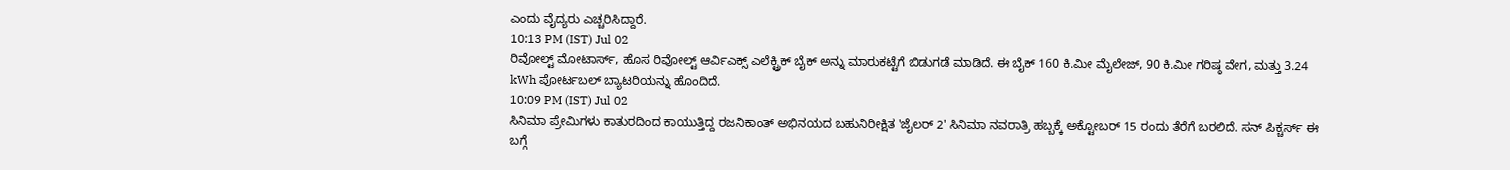ಎಂದು ವೈದ್ಯರು ಎಚ್ಚರಿಸಿದ್ದಾರೆ.
10:13 PM (IST) Jul 02
ರಿವೋಲ್ಟ್ ಮೋಟಾರ್ಸ್, ಹೊಸ ರಿವೋಲ್ಟ್ ಆರ್ವಿಎಕ್ಸ್ ಎಲೆಕ್ಟ್ರಿಕ್ ಬೈಕ್ ಅನ್ನು ಮಾರುಕಟ್ಟೆಗೆ ಬಿಡುಗಡೆ ಮಾಡಿದೆ. ಈ ಬೈಕ್ 160 ಕಿ.ಮೀ ಮೈಲೇಜ್, 90 ಕಿ.ಮೀ ಗರಿಷ್ಠ ವೇಗ, ಮತ್ತು 3.24 kWh ಪೋರ್ಟಬಲ್ ಬ್ಯಾಟರಿಯನ್ನು ಹೊಂದಿದೆ.
10:09 PM (IST) Jul 02
ಸಿನಿಮಾ ಪ್ರೇಮಿಗಳು ಕಾತುರದಿಂದ ಕಾಯುತ್ತಿದ್ದ ರಜನಿಕಾಂತ್ ಅಭಿನಯದ ಬಹುನಿರೀಕ್ಷಿತ 'ಜೈಲರ್ 2' ಸಿನಿಮಾ ನವರಾತ್ರಿ ಹಬ್ಬಕ್ಕೆ ಅಕ್ಟೋಬರ್ 15 ರಂದು ತೆರೆಗೆ ಬರಲಿದೆ. ಸನ್ ಪಿಕ್ಚರ್ಸ್ ಈ ಬಗ್ಗೆ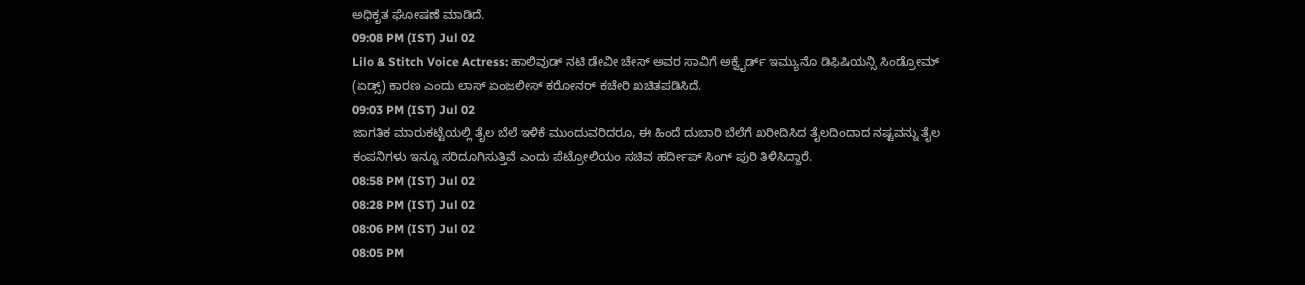ಅಧಿಕೃತ ಘೋಷಣೆ ಮಾಡಿದೆ.
09:08 PM (IST) Jul 02
Lilo & Stitch Voice Actress: ಹಾಲಿವುಡ್ ನಟಿ ಡೇವೀ ಚೇಸ್ ಅವರ ಸಾವಿಗೆ ಅಕ್ವೈರ್ಡ್ ಇಮ್ಯುನೊ ಡಿಫಿಷಿಯನ್ಸಿ ಸಿಂಡ್ರೋಮ್ (ಏಡ್ಸ್) ಕಾರಣ ಎಂದು ಲಾಸ್ ಏಂಜಲೀಸ್ ಕರೋನರ್ ಕಚೇರಿ ಖಚಿತಪಡಿಸಿದೆ.
09:03 PM (IST) Jul 02
ಜಾಗತಿಕ ಮಾರುಕಟ್ಟೆಯಲ್ಲಿ ತೈಲ ಬೆಲೆ ಇಳಿಕೆ ಮುಂದುವರಿದರೂ, ಈ ಹಿಂದೆ ದುಬಾರಿ ಬೆಲೆಗೆ ಖರೀದಿಸಿದ ತೈಲದಿಂದಾದ ನಷ್ಟವನ್ನು ತೈಲ ಕಂಪನಿಗಳು ಇನ್ನೂ ಸರಿದೂಗಿಸುತ್ತಿವೆ ಎಂದು ಪೆಟ್ರೋಲಿಯಂ ಸಚಿವ ಹರ್ದೀಪ್ ಸಿಂಗ್ ಪುರಿ ತಿಳಿಸಿದ್ದಾರೆ.
08:58 PM (IST) Jul 02
08:28 PM (IST) Jul 02
08:06 PM (IST) Jul 02
08:05 PM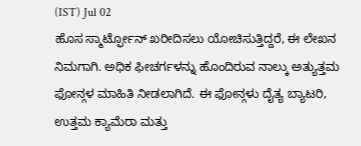(IST) Jul 02
ಹೊಸ ಸ್ಮಾರ್ಟ್ಫೋನ್ ಖರೀದಿಸಲು ಯೋಚಿಸುತ್ತಿದ್ದರೆ, ಈ ಲೇಖನ ನಿಮಗಾಗಿ. ಅಧಿಕ ಫೀಚರ್ಗಳನ್ನು ಹೊಂದಿರುವ ನಾಲ್ಕು ಅತ್ಯುತ್ತಮ ಫೋನ್ಗಳ ಮಾಹಿತಿ ನೀಡಲಾಗಿದೆ. ಈ ಫೋನ್ಗಳು ದೈತ್ಯ ಬ್ಯಾಟರಿ, ಉತ್ತಮ ಕ್ಯಾಮೆರಾ ಮತ್ತು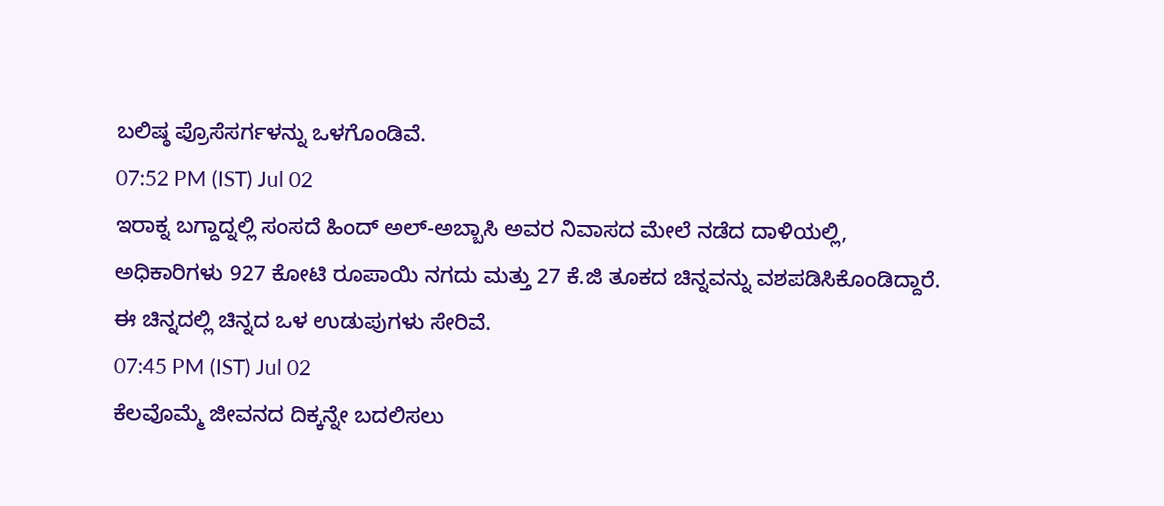ಬಲಿಷ್ಠ ಪ್ರೊಸೆಸರ್ಗಳನ್ನು ಒಳಗೊಂಡಿವೆ.
07:52 PM (IST) Jul 02
ಇರಾಕ್ನ ಬಗ್ದಾದ್ನಲ್ಲಿ ಸಂಸದೆ ಹಿಂದ್ ಅಲ್-ಅಬ್ಬಾಸಿ ಅವರ ನಿವಾಸದ ಮೇಲೆ ನಡೆದ ದಾಳಿಯಲ್ಲಿ, ಅಧಿಕಾರಿಗಳು 927 ಕೋಟಿ ರೂಪಾಯಿ ನಗದು ಮತ್ತು 27 ಕೆ.ಜಿ ತೂಕದ ಚಿನ್ನವನ್ನು ವಶಪಡಿಸಿಕೊಂಡಿದ್ದಾರೆ. ಈ ಚಿನ್ನದಲ್ಲಿ ಚಿನ್ನದ ಒಳ ಉಡುಪುಗಳು ಸೇರಿವೆ.
07:45 PM (IST) Jul 02
ಕೆಲವೊಮ್ಮೆ ಜೀವನದ ದಿಕ್ಕನ್ನೇ ಬದಲಿಸಲು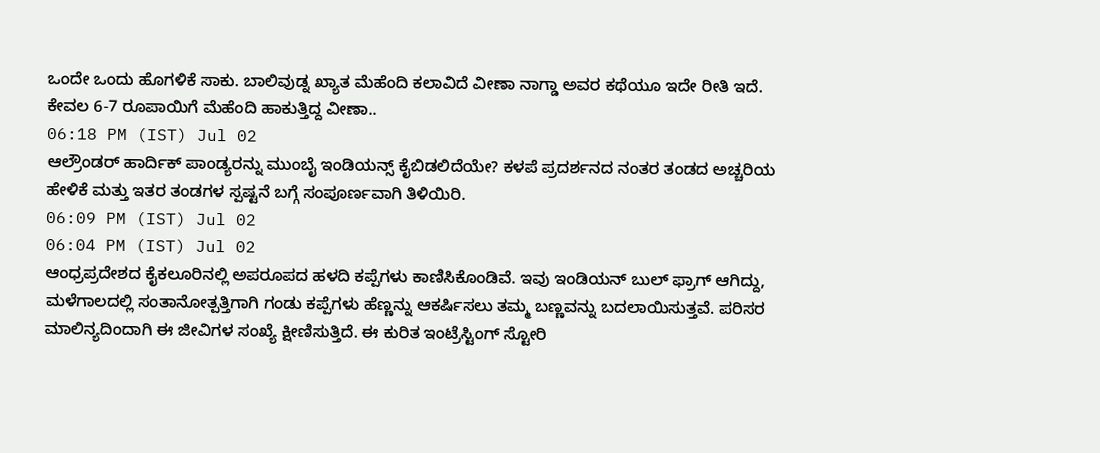ಒಂದೇ ಒಂದು ಹೊಗಳಿಕೆ ಸಾಕು. ಬಾಲಿವುಡ್ನ ಖ್ಯಾತ ಮೆಹೆಂದಿ ಕಲಾವಿದೆ ವೀಣಾ ನಾಗ್ಡಾ ಅವರ ಕಥೆಯೂ ಇದೇ ರೀತಿ ಇದೆ. ಕೇವಲ 6-7 ರೂಪಾಯಿಗೆ ಮೆಹೆಂದಿ ಹಾಕುತ್ತಿದ್ದ ವೀಣಾ..
06:18 PM (IST) Jul 02
ಆಲ್ರೌಂಡರ್ ಹಾರ್ದಿಕ್ ಪಾಂಡ್ಯರನ್ನು ಮುಂಬೈ ಇಂಡಿಯನ್ಸ್ ಕೈಬಿಡಲಿದೆಯೇ? ಕಳಪೆ ಪ್ರದರ್ಶನದ ನಂತರ ತಂಡದ ಅಚ್ಚರಿಯ ಹೇಳಿಕೆ ಮತ್ತು ಇತರ ತಂಡಗಳ ಸ್ಪಷ್ಟನೆ ಬಗ್ಗೆ ಸಂಪೂರ್ಣವಾಗಿ ತಿಳಿಯಿರಿ.
06:09 PM (IST) Jul 02
06:04 PM (IST) Jul 02
ಆಂಧ್ರಪ್ರದೇಶದ ಕೈಕಲೂರಿನಲ್ಲಿ ಅಪರೂಪದ ಹಳದಿ ಕಪ್ಪೆಗಳು ಕಾಣಿಸಿಕೊಂಡಿವೆ. ಇವು ಇಂಡಿಯನ್ ಬುಲ್ ಫ್ರಾಗ್ ಆಗಿದ್ದು, ಮಳೆಗಾಲದಲ್ಲಿ ಸಂತಾನೋತ್ಪತ್ತಿಗಾಗಿ ಗಂಡು ಕಪ್ಪೆಗಳು ಹೆಣ್ಣನ್ನು ಆಕರ್ಷಿಸಲು ತಮ್ಮ ಬಣ್ಣವನ್ನು ಬದಲಾಯಿಸುತ್ತವೆ. ಪರಿಸರ ಮಾಲಿನ್ಯದಿಂದಾಗಿ ಈ ಜೀವಿಗಳ ಸಂಖ್ಯೆ ಕ್ಷೀಣಿಸುತ್ತಿದೆ. ಈ ಕುರಿತ ಇಂಟ್ರೆಸ್ಟಿಂಗ್ ಸ್ಟೋರಿ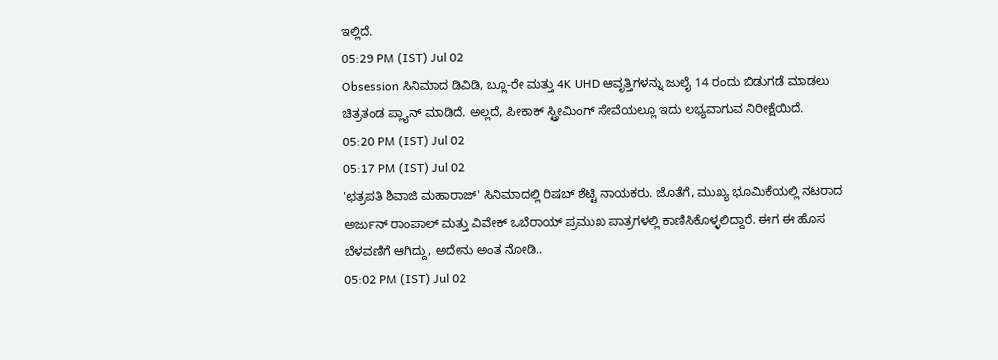ಇಲ್ಲಿದೆ.
05:29 PM (IST) Jul 02
Obsession ಸಿನಿಮಾದ ಡಿವಿಡಿ, ಬ್ಲೂ-ರೇ ಮತ್ತು 4K UHD ಆವೃತ್ತಿಗಳನ್ನು ಜುಲೈ 14 ರಂದು ಬಿಡುಗಡೆ ಮಾಡಲು ಚಿತ್ರತಂಡ ಪ್ಲ್ಯಾನ್ ಮಾಡಿದೆ. ಅಲ್ಲದೆ, ಪೀಕಾಕ್ ಸ್ಟ್ರೀಮಿಂಗ್ ಸೇವೆಯಲ್ಲೂ ಇದು ಲಭ್ಯವಾಗುವ ನಿರೀಕ್ಷೆಯಿದೆ.
05:20 PM (IST) Jul 02
05:17 PM (IST) Jul 02
'ಛತ್ರಪತಿ ಶಿವಾಜಿ ಮಹಾರಾಜ್' ಸಿನಿಮಾದಲ್ಲಿ ರಿಷಬ್ ಶೆಟ್ಟಿ ನಾಯಕರು. ಜೊತೆಗೆ, ಮುಖ್ಯ ಭೂಮಿಕೆಯಲ್ಲಿ ನಟರಾದ ಅರ್ಜುನ್ ರಾಂಪಾಲ್ ಮತ್ತು ವಿವೇಕ್ ಒಬೆರಾಯ್ ಪ್ರಮುಖ ಪಾತ್ರಗಳಲ್ಲಿ ಕಾಣಿಸಿಕೊಳ್ಳಲಿದ್ದಾರೆ. ಈಗ ಈ ಹೊಸ ಬೆಳವಣಿಗೆ ಆಗಿದ್ದು, ಅದೇನು ಅಂತ ನೋಡಿ..
05:02 PM (IST) Jul 02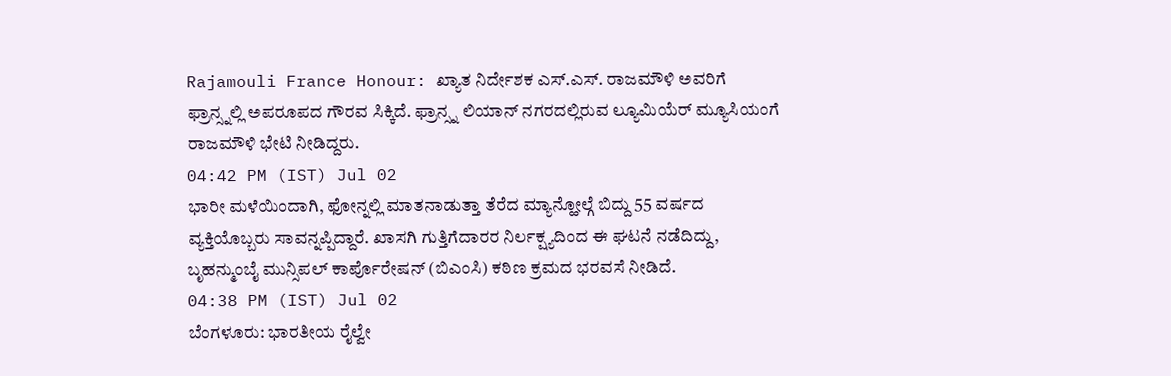Rajamouli France Honour: ಖ್ಯಾತ ನಿರ್ದೇಶಕ ಎಸ್.ಎಸ್. ರಾಜಮೌಳಿ ಅವರಿಗೆ ಫ್ರಾನ್ಸ್ನಲ್ಲಿ ಅಪರೂಪದ ಗೌರವ ಸಿಕ್ಕಿದೆ. ಫ್ರಾನ್ಸ್ನ ಲಿಯಾನ್ ನಗರದಲ್ಲಿರುವ ಲ್ಯೂಮಿಯೆರ್ ಮ್ಯೂಸಿಯಂಗೆ ರಾಜಮೌಳಿ ಭೇಟಿ ನೀಡಿದ್ದರು.
04:42 PM (IST) Jul 02
ಭಾರೀ ಮಳೆಯಿಂದಾಗಿ, ಫೋನ್ನಲ್ಲಿ ಮಾತನಾಡುತ್ತಾ ತೆರೆದ ಮ್ಯಾನ್ಹೋಲ್ಗೆ ಬಿದ್ದು 55 ವರ್ಷದ ವ್ಯಕ್ತಿಯೊಬ್ಬರು ಸಾವನ್ನಪ್ಪಿದ್ದಾರೆ. ಖಾಸಗಿ ಗುತ್ತಿಗೆದಾರರ ನಿರ್ಲಕ್ಷ್ಯದಿಂದ ಈ ಘಟನೆ ನಡೆದಿದ್ದು, ಬೃಹನ್ಮುಂಬೈ ಮುನ್ಸಿಪಲ್ ಕಾರ್ಪೊರೇಷನ್ (ಬಿಎಂಸಿ) ಕಠಿಣ ಕ್ರಮದ ಭರವಸೆ ನೀಡಿದೆ.
04:38 PM (IST) Jul 02
ಬೆಂಗಳೂರು: ಭಾರತೀಯ ರೈಲ್ವೇ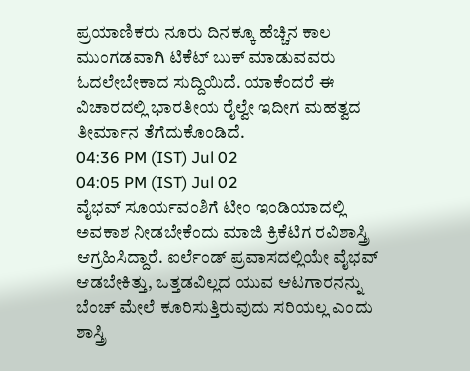ಪ್ರಯಾಣಿಕರು ನೂರು ದಿನಕ್ಕೂ ಹೆಚ್ಚಿನ ಕಾಲ ಮುಂಗಡವಾಗಿ ಟಿಕೆಟ್ ಬುಕ್ ಮಾಡುವವರು ಓದಲೇಬೇಕಾದ ಸುದ್ದಿಯಿದೆ. ಯಾಕೆಂದರೆ ಈ ವಿಚಾರದಲ್ಲಿ ಭಾರತೀಯ ರೈಲ್ವೇ ಇದೀಗ ಮಹತ್ವದ ತೀರ್ಮಾನ ತೆಗೆದುಕೊಂಡಿದೆ.
04:36 PM (IST) Jul 02
04:05 PM (IST) Jul 02
ವೈಭವ್ ಸೂರ್ಯವಂಶಿಗೆ ಟೀಂ ಇಂಡಿಯಾದಲ್ಲಿ ಅವಕಾಶ ನೀಡಬೇಕೆಂದು ಮಾಜಿ ಕ್ರಿಕೆಟಿಗ ರವಿಶಾಸ್ತ್ರಿ ಆಗ್ರಹಿಸಿದ್ದಾರೆ. ಐರ್ಲೆಂಡ್ ಪ್ರವಾಸದಲ್ಲಿಯೇ ವೈಭವ್ ಆಡಬೇಕಿತ್ತು, ಒತ್ತಡವಿಲ್ಲದ ಯುವ ಆಟಗಾರನನ್ನು ಬೆಂಚ್ ಮೇಲೆ ಕೂರಿಸುತ್ತಿರುವುದು ಸರಿಯಲ್ಲ ಎಂದು ಶಾಸ್ತ್ರಿ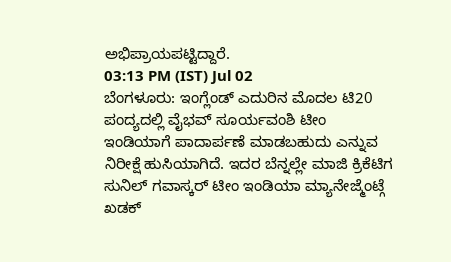ಅಭಿಪ್ರಾಯಪಟ್ಟಿದ್ದಾರೆ.
03:13 PM (IST) Jul 02
ಬೆಂಗಳೂರು: ಇಂಗ್ಲೆಂಡ್ ಎದುರಿನ ಮೊದಲ ಟಿ20 ಪಂದ್ಯದಲ್ಲಿ ವೈಭವ್ ಸೂರ್ಯವಂಶಿ ಟೀಂ ಇಂಡಿಯಾಗೆ ಪಾದಾರ್ಪಣೆ ಮಾಡಬಹುದು ಎನ್ನುವ ನಿರೀಕ್ಷೆ ಹುಸಿಯಾಗಿದೆ. ಇದರ ಬೆನ್ನಲ್ಲೇ ಮಾಜಿ ಕ್ರಿಕೆಟಿಗ ಸುನಿಲ್ ಗವಾಸ್ಕರ್ ಟೀಂ ಇಂಡಿಯಾ ಮ್ಯಾನೇಜ್ಮೆಂಟ್ಗೆ ಖಡಕ್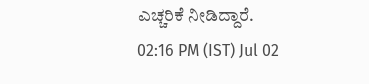ಎಚ್ಚರಿಕೆ ನೀಡಿದ್ದಾರೆ.
02:16 PM (IST) Jul 02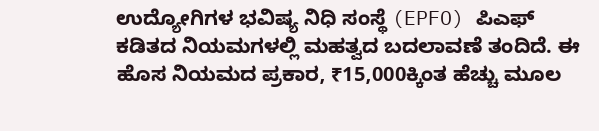ಉದ್ಯೋಗಿಗಳ ಭವಿಷ್ಯ ನಿಧಿ ಸಂಸ್ಥೆ (EPFO) ಪಿಎಫ್ ಕಡಿತದ ನಿಯಮಗಳಲ್ಲಿ ಮಹತ್ವದ ಬದಲಾವಣೆ ತಂದಿದೆ. ಈ ಹೊಸ ನಿಯಮದ ಪ್ರಕಾರ, ₹15,000ಕ್ಕಿಂತ ಹೆಚ್ಚು ಮೂಲ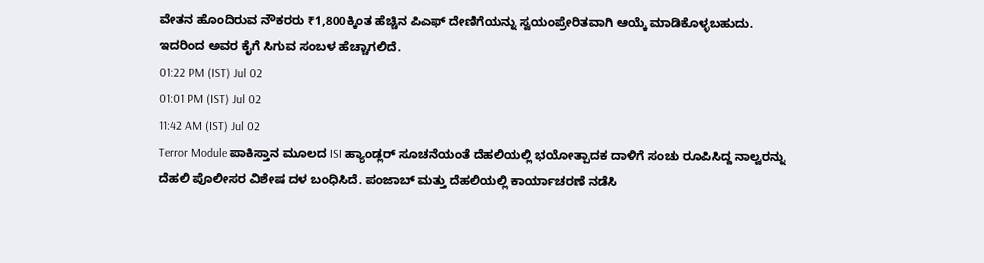ವೇತನ ಹೊಂದಿರುವ ನೌಕರರು ₹1,800ಕ್ಕಿಂತ ಹೆಚ್ಚಿನ ಪಿಎಫ್ ದೇಣಿಗೆಯನ್ನು ಸ್ವಯಂಪ್ರೇರಿತವಾಗಿ ಆಯ್ಕೆ ಮಾಡಿಕೊಳ್ಳಬಹುದು. ಇದರಿಂದ ಅವರ ಕೈಗೆ ಸಿಗುವ ಸಂಬಳ ಹೆಚ್ಚಾಗಲಿದೆ.
01:22 PM (IST) Jul 02
01:01 PM (IST) Jul 02
11:42 AM (IST) Jul 02
Terror Module ಪಾಕಿಸ್ತಾನ ಮೂಲದ ISI ಹ್ಯಾಂಡ್ಲರ್ ಸೂಚನೆಯಂತೆ ದೆಹಲಿಯಲ್ಲಿ ಭಯೋತ್ಪಾದಕ ದಾಳಿಗೆ ಸಂಚು ರೂಪಿಸಿದ್ದ ನಾಲ್ವರನ್ನು ದೆಹಲಿ ಪೊಲೀಸರ ವಿಶೇಷ ದಳ ಬಂಧಿಸಿದೆ. ಪಂಜಾಬ್ ಮತ್ತು ದೆಹಲಿಯಲ್ಲಿ ಕಾರ್ಯಾಚರಣೆ ನಡೆಸಿ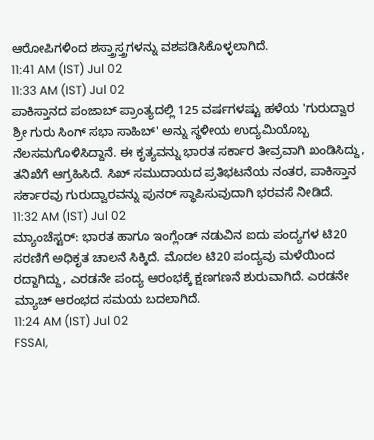ಆರೋಪಿಗಳಿಂದ ಶಸ್ತ್ರಾಸ್ತ್ರಗಳನ್ನು ವಶಪಡಿಸಿಕೊಳ್ಳಲಾಗಿದೆ.
11:41 AM (IST) Jul 02
11:33 AM (IST) Jul 02
ಪಾಕಿಸ್ತಾನದ ಪಂಜಾಬ್ ಪ್ರಾಂತ್ಯದಲ್ಲಿ 125 ವರ್ಷಗಳಷ್ಟು ಹಳೆಯ 'ಗುರುದ್ವಾರ ಶ್ರೀ ಗುರು ಸಿಂಗ್ ಸಭಾ ಸಾಹಿಬ್' ಅನ್ನು ಸ್ಥಳೀಯ ಉದ್ಯಮಿಯೊಬ್ಬ ನೆಲಸಮಗೊಳಿಸಿದ್ದಾನೆ. ಈ ಕೃತ್ಯವನ್ನು ಭಾರತ ಸರ್ಕಾರ ತೀವ್ರವಾಗಿ ಖಂಡಿಸಿದ್ದು, ತನಿಖೆಗೆ ಆಗ್ರಹಿಸಿದೆ. ಸಿಖ್ ಸಮುದಾಯದ ಪ್ರತಿಭಟನೆಯ ನಂತರ, ಪಾಕಿಸ್ತಾನ ಸರ್ಕಾರವು ಗುರುದ್ವಾರವನ್ನು ಪುನರ್ ಸ್ಥಾಪಿಸುವುದಾಗಿ ಭರವಸೆ ನೀಡಿದೆ.
11:32 AM (IST) Jul 02
ಮ್ಯಾಂಚೆಸ್ಟರ್: ಭಾರತ ಹಾಗೂ ಇಂಗ್ಲೆಂಡ್ ನಡುವಿನ ಐದು ಪಂದ್ಯಗಳ ಟಿ20 ಸರಣಿಗೆ ಅಧಿಕೃತ ಚಾಲನೆ ಸಿಕ್ಕಿದೆ. ಮೊದಲ ಟಿ20 ಪಂದ್ಯವು ಮಳೆಯಿಂದ ರದ್ದಾಗಿದ್ದು, ಎರಡನೇ ಪಂದ್ಯ ಆರಂಭಕ್ಕೆ ಕ್ಷಣಗಣನೆ ಶುರುವಾಗಿದೆ. ಎರಡನೇ ಮ್ಯಾಚ್ ಆರಂಭದ ಸಮಯ ಬದಲಾಗಿದೆ.
11:24 AM (IST) Jul 02
FSSAI,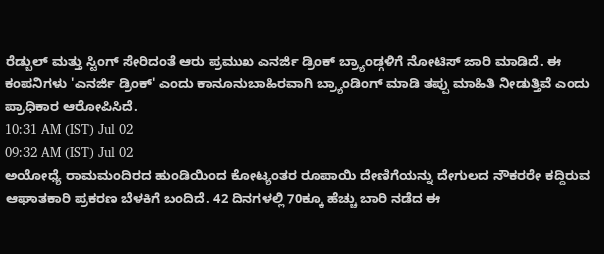ರೆಡ್ಬುಲ್ ಮತ್ತು ಸ್ಟಿಂಗ್ ಸೇರಿದಂತೆ ಆರು ಪ್ರಮುಖ ಎನರ್ಜಿ ಡ್ರಿಂಕ್ ಬ್ರ್ಯಾಂಡ್ಗಳಿಗೆ ನೋಟಿಸ್ ಜಾರಿ ಮಾಡಿದೆ. ಈ ಕಂಪನಿಗಳು 'ಎನರ್ಜಿ ಡ್ರಿಂಕ್' ಎಂದು ಕಾನೂನುಬಾಹಿರವಾಗಿ ಬ್ರ್ಯಾಂಡಿಂಗ್ ಮಾಡಿ ತಪ್ಪು ಮಾಹಿತಿ ನೀಡುತ್ತಿವೆ ಎಂದು ಪ್ರಾಧಿಕಾರ ಆರೋಪಿಸಿದೆ.
10:31 AM (IST) Jul 02
09:32 AM (IST) Jul 02
ಅಯೋಧ್ಯೆ ರಾಮಮಂದಿರದ ಹುಂಡಿಯಿಂದ ಕೋಟ್ಯಂತರ ರೂಪಾಯಿ ದೇಣಿಗೆಯನ್ನು ದೇಗುಲದ ನೌಕರರೇ ಕದ್ದಿರುವ ಆಘಾತಕಾರಿ ಪ್ರಕರಣ ಬೆಳಕಿಗೆ ಬಂದಿದೆ. 42 ದಿನಗಳಲ್ಲಿ 70ಕ್ಕೂ ಹೆಚ್ಚು ಬಾರಿ ನಡೆದ ಈ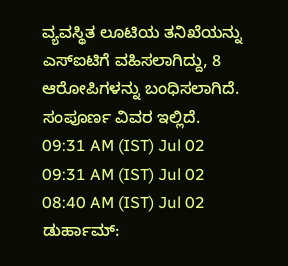ವ್ಯವಸ್ಥಿತ ಲೂಟಿಯ ತನಿಖೆಯನ್ನು ಎಸ್ಐಟಿಗೆ ವಹಿಸಲಾಗಿದ್ದು, 8 ಆರೋಪಿಗಳನ್ನು ಬಂಧಿಸಲಾಗಿದೆ. ಸಂಪೂರ್ಣ ವಿವರ ಇಲ್ಲಿದೆ.
09:31 AM (IST) Jul 02
09:31 AM (IST) Jul 02
08:40 AM (IST) Jul 02
ಡುರ್ಹಾಮ್: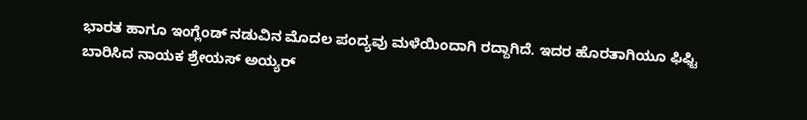ಭಾರತ ಹಾಗೂ ಇಂಗ್ಲೆಂಡ್ ನಡುವಿನ ಮೊದಲ ಪಂದ್ಯವು ಮಳೆಯಿಂದಾಗಿ ರದ್ದಾಗಿದೆ. ಇದರ ಹೊರತಾಗಿಯೂ ಫಿಫ್ಟಿ ಬಾರಿಸಿದ ನಾಯಕ ಶ್ರೇಯಸ್ ಅಯ್ಯರ್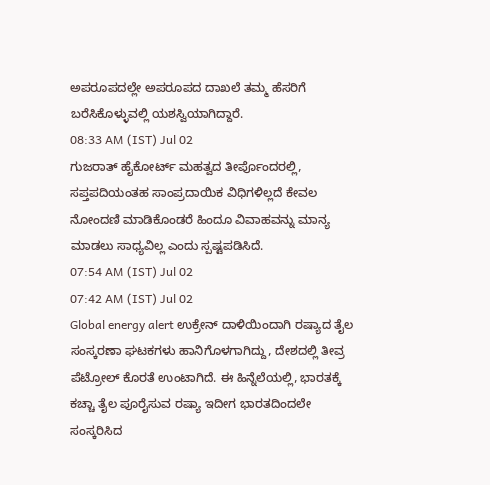ಅಪರೂಪದಲ್ಲೇ ಅಪರೂಪದ ದಾಖಲೆ ತಮ್ಮ ಹೆಸರಿಗೆ ಬರೆಸಿಕೊಳ್ಳುವಲ್ಲಿ ಯಶಸ್ವಿಯಾಗಿದ್ದಾರೆ.
08:33 AM (IST) Jul 02
ಗುಜರಾತ್ ಹೈಕೋರ್ಟ್ ಮಹತ್ವದ ತೀರ್ಪೊಂದರಲ್ಲಿ, ಸಪ್ತಪದಿಯಂತಹ ಸಾಂಪ್ರದಾಯಿಕ ವಿಧಿಗಳಿಲ್ಲದೆ ಕೇವಲ ನೋಂದಣಿ ಮಾಡಿಕೊಂಡರೆ ಹಿಂದೂ ವಿವಾಹವನ್ನು ಮಾನ್ಯ ಮಾಡಲು ಸಾಧ್ಯವಿಲ್ಲ ಎಂದು ಸ್ಪಷ್ಟಪಡಿಸಿದೆ.
07:54 AM (IST) Jul 02
07:42 AM (IST) Jul 02
Global energy alert ಉಕ್ರೇನ್ ದಾಳಿಯಿಂದಾಗಿ ರಷ್ಯಾದ ತೈಲ ಸಂಸ್ಕರಣಾ ಘಟಕಗಳು ಹಾನಿಗೊಳಗಾಗಿದ್ದು, ದೇಶದಲ್ಲಿ ತೀವ್ರ ಪೆಟ್ರೋಲ್ ಕೊರತೆ ಉಂಟಾಗಿದೆ. ಈ ಹಿನ್ನೆಲೆಯಲ್ಲಿ, ಭಾರತಕ್ಕೆ ಕಚ್ಚಾ ತೈಲ ಪೂರೈಸುವ ರಷ್ಯಾ ಇದೀಗ ಭಾರತದಿಂದಲೇ ಸಂಸ್ಕರಿಸಿದ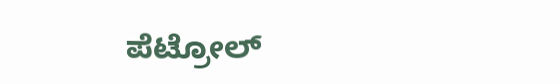ಪೆಟ್ರೋಲ್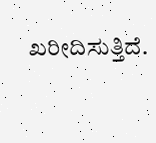ಖರೀದಿಸುತ್ತಿದೆ.